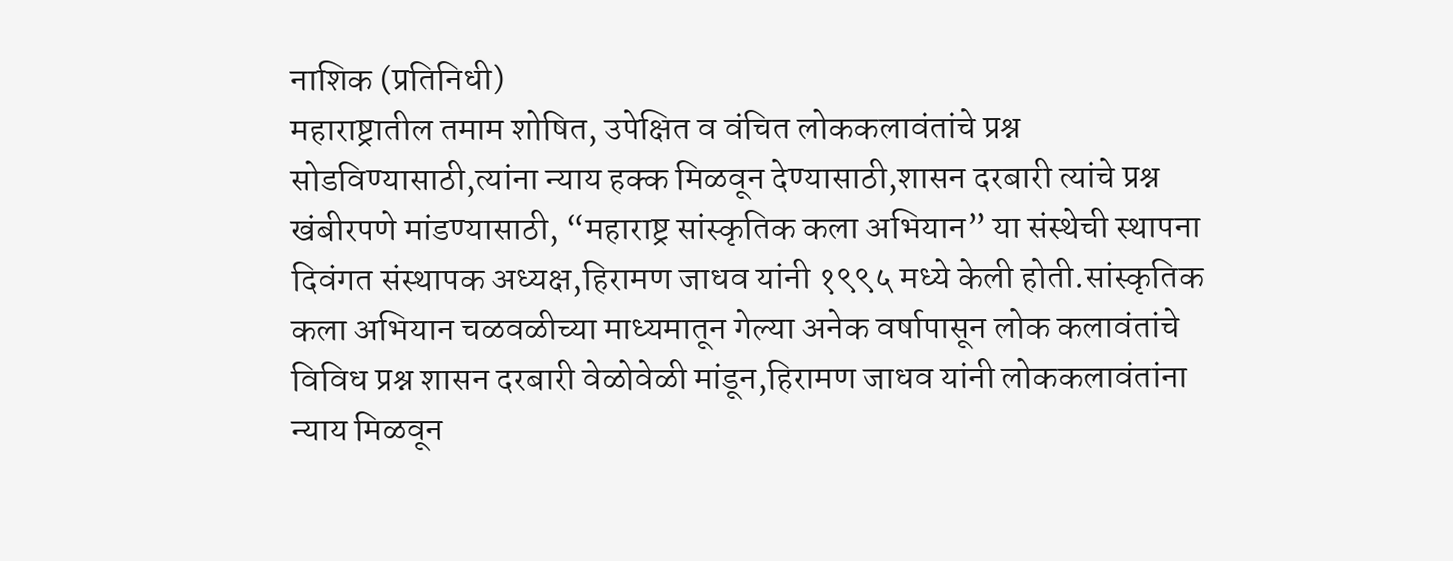नाशिक (प्रतिनिधी)
महाराष्ट्रातील तमाम शोषित, उपेक्षित व वंचित लोककलावंतांचे प्रश्न सोडविण्यासाठी,त्यांना न्याय हक्क मिळवून देण्यासाठी,शासन दरबारी त्यांचे प्रश्न खंबीरपणे मांडण्यासाठी, “महाराष्ट्र सांस्कृतिक कला अभियान” या संस्थेची स्थापना दिवंगत संस्थापक अध्यक्ष,हिरामण जाधव यांनी १९९५ मध्ये केली होती.सांस्कृतिक कला अभियान चळवळीच्या माध्यमातून गेल्या अनेक वर्षापासून लोक कलावंतांचे विविध प्रश्न शासन दरबारी वेळोवेळी मांडून,हिरामण जाधव यांनी लोककलावंतांना न्याय मिळवून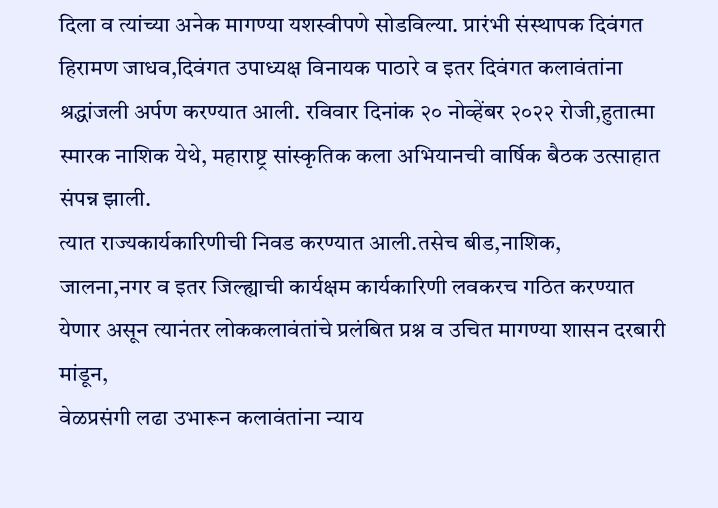दिला व त्यांच्या अनेक मागण्या यशस्वीपणे सोडविल्या. प्रारंभी संस्थापक दिवंगत हिरामण जाधव,दिवंगत उपाध्यक्ष विनायक पाठारे व इतर दिवंगत कलावंतांना श्रद्धांजली अर्पण करण्यात आली. रविवार दिनांक २० नोव्हेंबर २०२२ रोजी,हुतात्मा स्मारक नाशिक येथे, महाराष्ट्र सांस्कृतिक कला अभियानची वार्षिक बैठक उत्साहात संपन्न झाली.
त्यात राज्यकार्यकारिणीची निवड करण्यात आली.तसेच बीड,नाशिक,
जालना,नगर व इतर जिल्ह्याची कार्यक्षम कार्यकारिणी लवकरच गठित करण्यात येणार असून त्यानंतर लोककलावंतांचे प्रलंबित प्रश्न व उचित मागण्या शासन दरबारी मांडून,
वेळप्रसंगी लढा उभारून कलावंतांना न्याय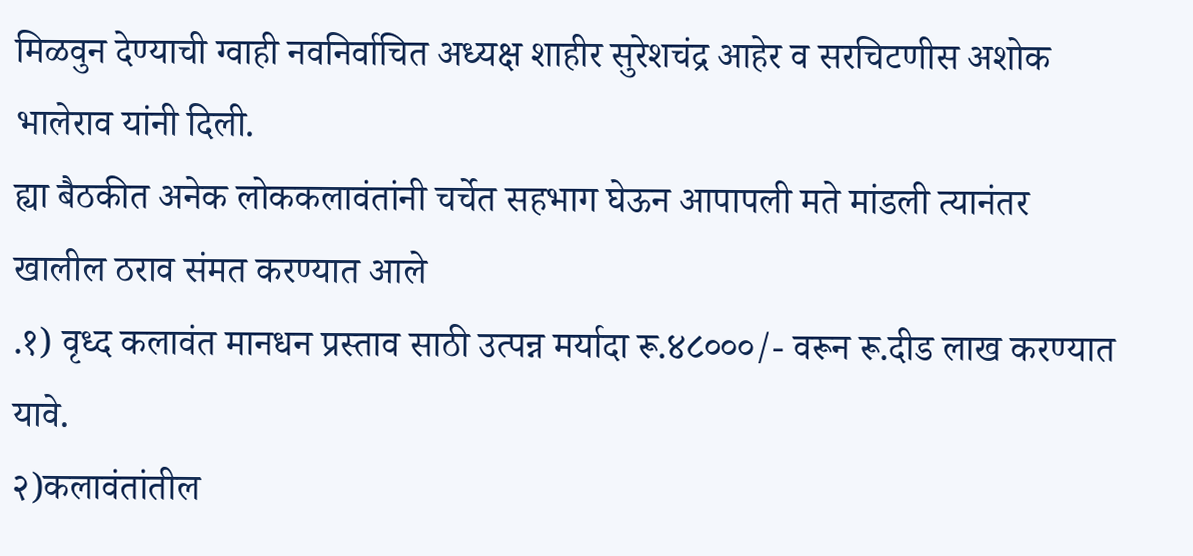मिळवुन देण्याची ग्वाही नवनिर्वाचित अध्यक्ष शाहीर सुरेशचंद्र आहेर व सरचिटणीस अशोक भालेराव यांनी दिली.
ह्या बैठकीत अनेक लोककलावंतांनी चर्चेत सहभाग घेऊन आपापली मते मांडली त्यानंतर खालील ठराव संमत करण्यात आले
.१) वृध्द कलावंत मानधन प्रस्ताव साठी उत्पन्न मर्यादा रू.४८०००/- वरून रू.दीड लाख करण्यात यावे.
२)कलावंतांतील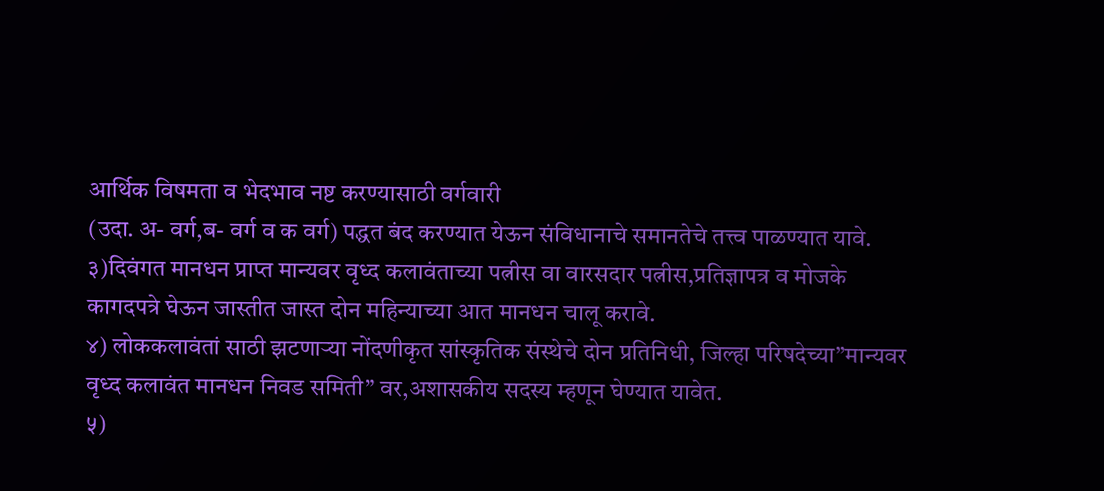आर्थिक विषमता व भेदभाव नष्ट करण्यासाठी वर्गवारी
(उदा. अ- वर्ग,ब- वर्ग व क वर्ग) पद्धत बंद करण्यात येऊन संविधानाचे समानतेचे तत्त्व पाळण्यात यावे.
३)दिवंगत मानधन प्राप्त मान्यवर वृध्द कलावंताच्या पत्नीस वा वारसदार पत्नीस,प्रतिज्ञापत्र व मोजके कागदपत्रे घेऊन जास्तीत जास्त दोन महिन्याच्या आत मानधन चालू करावे.
४) लोककलावंतां साठी झटणाऱ्या नोंदणीकृत सांस्कृतिक संस्थेचे दोन प्रतिनिधी, जिल्हा परिषदेच्या”मान्यवर वृध्द कलावंत मानधन निवड समिती” वर,अशासकीय सदस्य म्हणून घेण्यात यावेत.
५)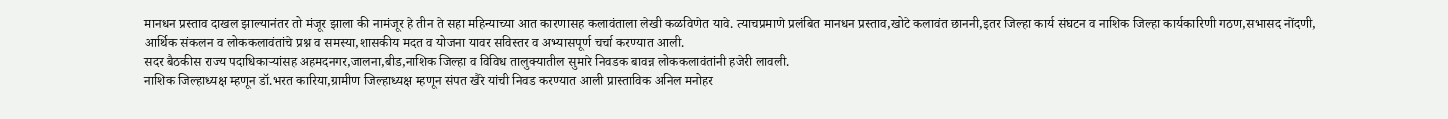मानधन प्रस्ताव दाखल झाल्यानंतर तो मंजूर झाला की नामंजूर हे तीन ते सहा महिन्याच्या आत कारणासह कलावंताला लेखी कळविणेत यावे. त्याचप्रमाणे प्रलंबित मानधन प्रस्ताव,खोटे कलावंत छाननी,इतर जिल्हा कार्य संघटन व नाशिक जिल्हा कार्यकारिणी गठण,सभासद नोंदणी,
आर्थिक संकलन व लोककलावंतांचे प्रश्न व समस्या,शासकीय मदत व योजना यावर सविस्तर व अभ्यासपूर्ण चर्चा करण्यात आली.
सदर बैठकीस राज्य पदाधिकाऱ्यांसह अहमदनगर,जालना,बीड,नाशिक जिल्हा व विविध तालुक्यातील सुमारे निवडक बावन्न लोककलावंतांनी हजेरी लावली.
नाशिक जिल्हाध्यक्ष म्हणून डॉ.भरत कारिया,ग्रामीण जिल्हाध्यक्ष म्हणून संपत खैरे यांची निवड करण्यात आली प्रास्ताविक अनिल मनोहर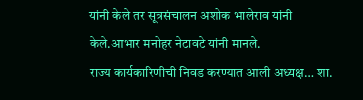यांनी केले तर सूत्रसंचालन अशोक भालेराव यांनी केले.आभार मनोहर नेटावटे यांनी मानले.
राज्य कार्यकारिणीची निवड करण्यात आली अध्यक्ष… शा.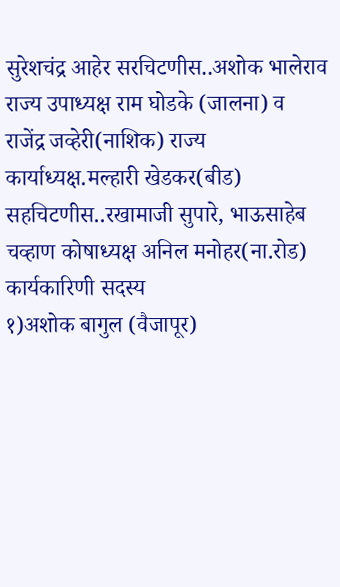सुरेशचंद्र आहेर सरचिटणीस..अशोक भालेराव राज्य उपाध्यक्ष राम घोडके (जालना) व राजेंद्र जव्हेरी(नाशिक) राज्य कार्याध्यक्ष.मल्हारी खेडकर(बीड) सहचिटणीस..रखामाजी सुपारे, भाऊसाहेब चव्हाण कोषाध्यक्ष अनिल मनोहर(ना.रोड) कार्यकारिणी सदस्य
१)अशोक बागुल (वैजापूर)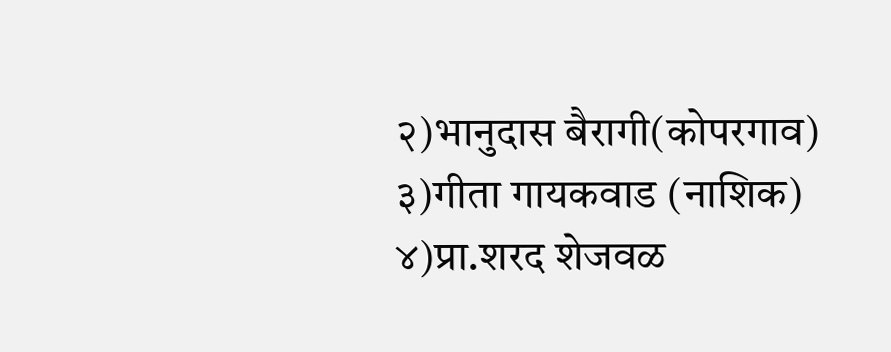२)भानुदास बैरागी(कोपरगाव)
३)गीता गायकवाड (नाशिक)
४)प्रा.शरद शेजवळ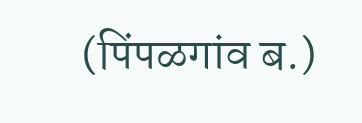(पिंपळगांव ब.)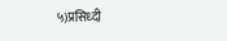५)प्रसिध्दी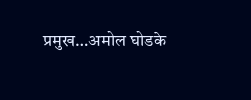प्रमुख…अमोल घोडके